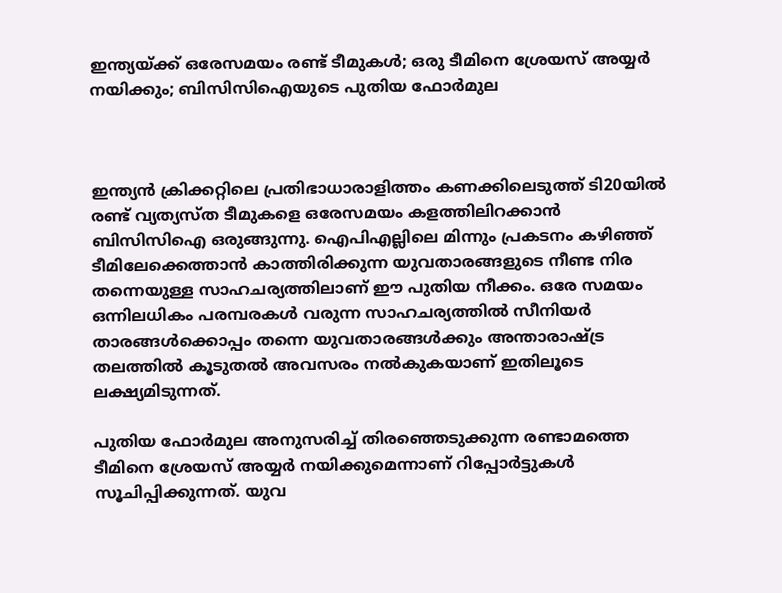ഇന്ത്യയ്ക്ക് ഒരേസമയം രണ്ട് ടീമുകൾ; ഒരു ടീമിനെ ശ്രേയസ് അയ്യർ നയിക്കും; ബിസിസിഐയുടെ പുതിയ ഫോർമുല



ഇന്ത്യൻ ക്രിക്കറ്റിലെ പ്രതിഭാധാരാളിത്തം കണക്കിലെടുത്ത് ടി20യിൽ രണ്ട് വ്യത്യസ്ത ടീമുകളെ ഒരേസമയം കളത്തിലിറക്കാൻ ബിസിസിഐ ഒരുങ്ങുന്നു. ഐപിഎല്ലിലെ മിന്നും പ്രകടനം കഴിഞ്ഞ് ടീമിലേക്കെത്താൻ കാത്തിരിക്കുന്ന യുവതാരങ്ങളുടെ നീണ്ട നിര തന്നെയുള്ള സാഹചര്യത്തിലാണ് ഈ പുതിയ നീക്കം. ഒരേ സമയം ഒന്നിലധികം പരമ്പരകൾ വരുന്ന സാഹചര്യത്തിൽ സീനിയർ താരങ്ങൾക്കൊപ്പം തന്നെ യുവതാരങ്ങൾക്കും അന്താരാഷ്ട്ര തലത്തിൽ കൂടുതൽ അവസരം നൽകുകയാണ് ഇതിലൂടെ ലക്ഷ്യമിടുന്നത്.

പുതിയ ഫോർമുല അനുസരിച്ച് തിരഞ്ഞെടുക്കുന്ന രണ്ടാമത്തെ ടീമിനെ ശ്രേയസ് അയ്യർ നയിക്കുമെന്നാണ് റിപ്പോർട്ടുകൾ സൂചിപ്പിക്കുന്നത്. യുവ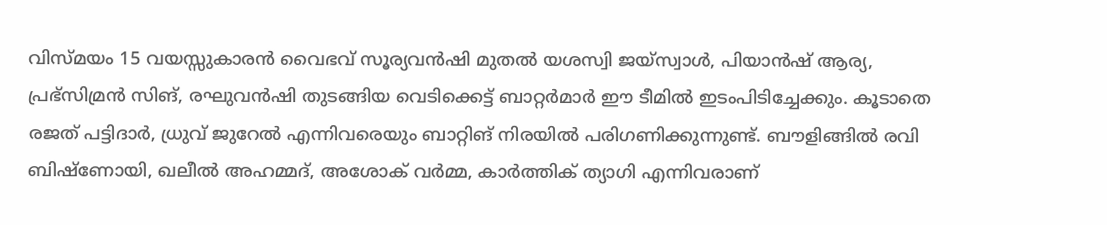വിസ്മയം 15 വയസ്സുകാരൻ വൈഭവ് സൂര്യവൻഷി മുതൽ യശസ്വി ജയ്‌സ്വാൾ, പിയാൻഷ് ആര്യ, പ്രഭ്സിമ്രൻ സിങ്, രഘുവൻഷി തുടങ്ങിയ വെടിക്കെട്ട് ബാറ്റർമാർ ഈ ടീമിൽ ഇടംപിടിച്ചേക്കും. കൂടാതെ രജത് പട്ടിദാർ, ധ്രുവ് ജുറേൽ എന്നിവരെയും ബാറ്റിങ് നിരയിൽ പരിഗണിക്കുന്നുണ്ട്. ബൗളിങ്ങിൽ രവി ബിഷ്ണോയി, ഖലീൽ അഹമ്മദ്, അശോക് വർമ്മ, കാർത്തിക് ത്യാഗി എന്നിവരാണ്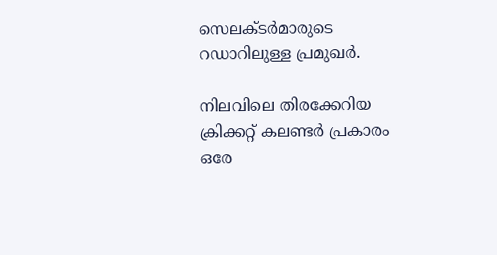സെലക്ടർമാരുടെ റഡാറിലുള്ള പ്രമുഖർ.

നിലവിലെ തിരക്കേറിയ ക്രിക്കറ്റ് കലണ്ടർ പ്രകാരം ഒരേ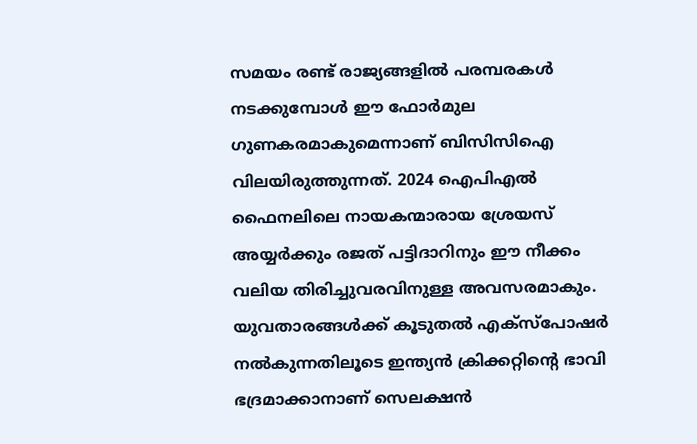സമയം രണ്ട് രാജ്യങ്ങളിൽ പരമ്പരകൾ നടക്കുമ്പോൾ ഈ ഫോർമുല ഗുണകരമാകുമെന്നാണ് ബിസിസിഐ വിലയിരുത്തുന്നത്. 2024 ഐപിഎൽ ഫൈനലിലെ നായകന്മാരായ ശ്രേയസ് അയ്യർക്കും രജത് പട്ടിദാറിനും ഈ നീക്കം വലിയ തിരിച്ചുവരവിനുള്ള അവസരമാകും. യുവതാരങ്ങൾക്ക് കൂടുതൽ എക്സ്പോഷർ നൽകുന്നതിലൂടെ ഇന്ത്യൻ ക്രിക്കറ്റിന്റെ ഭാവി ഭദ്രമാക്കാനാണ് സെലക്ഷൻ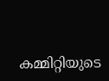കമ്മിറ്റിയുടെ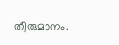തീരുമാനം.